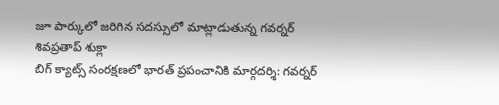జూ పార్కులో జరిగిన సదస్సులో మాట్లాడుతున్న గవర్నర్ శివప్రతాప్ శుక్లా
బిగ్ క్యాట్స్ సంరక్షణలో భారత్ ప్రపంచానికి మార్గదర్శి: గవర్నర్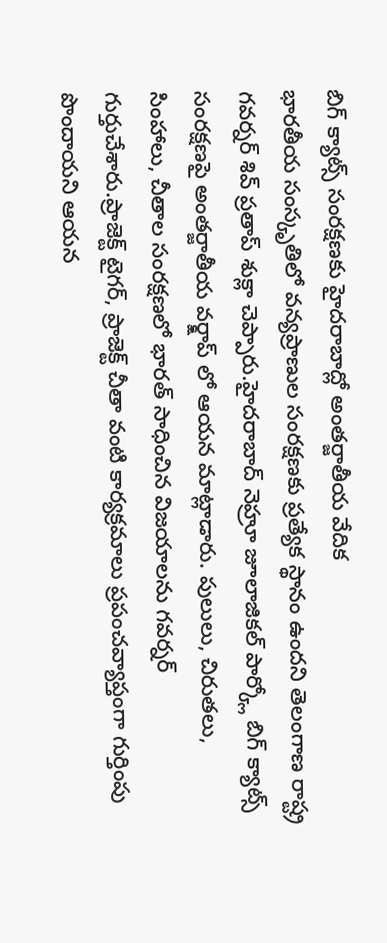బిగ్ క్యాట్స్ సంరక్షణకు హైదరాబాద్లో అంతర్జాతీయ వేదిక
భారతీయ సంస్కృతిలో వన్యప్రాణుల సంరక్షణకు ప్రత్యేక స్థానం ఉందని తెలంగాణ రాష్ట్ర గవర్నర్ శివ్ ప్రతాప్ శుక్లా చెప్పారు.హైదరాబాద్ నెహ్రూ జూలాజికల్ పార్క్లో బిగ్ క్యాట్స్ సంరక్షణపై అంతర్జాతీయ వర్క్షాప్ లో ఆయన మాట్లాడారు. పులులు, చిరుతలు, సింహాలు, చీతాల సంరక్షణలో భారత్ సాధించిన విజయాలను గవర్నర్ గుర్తుచేశారు.ప్రాజెక్ట్ టైగర్, ప్రాజెక్ట్ చీతా వంటి కార్యక్రమాలు ప్రపంచవ్యాప్తంగా గుర్తింపు పొందాయని ఆయన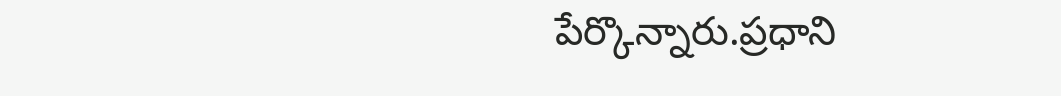పేర్కొన్నారు.ప్రధాని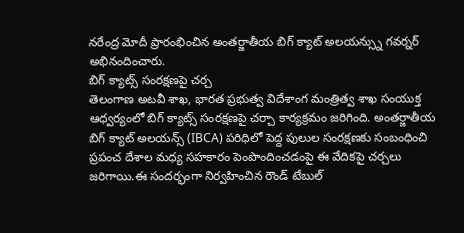నరేంద్ర మోదీ ప్రారంభించిన అంతర్జాతీయ బిగ్ క్యాట్ అలయన్స్ను గవర్నర్ అభినందించారు.
బిగ్ క్యాట్స్ సంరక్షణపై చర్చ
తెలంగాణ అటవీ శాఖ, భారత ప్రభుత్వ విదేశాంగ మంత్రిత్వ శాఖ సంయుక్త ఆధ్వర్యంలో బిగ్ క్యాట్స్ సంరక్షణపై చర్చా కార్యక్రమం జరిగింది. అంతర్జాతీయ బిగ్ క్యాట్ అలయన్స్ (IBCA) పరిధిలో పెద్ద పులుల సంరక్షణకు సంబంధించి ప్రపంచ దేశాల మధ్య సహకారం పెంపొందించడంపై ఈ వేదికపై చర్చలు జరిగాయి.ఈ సందర్భంగా నిర్వహించిన రౌండ్ టేబుల్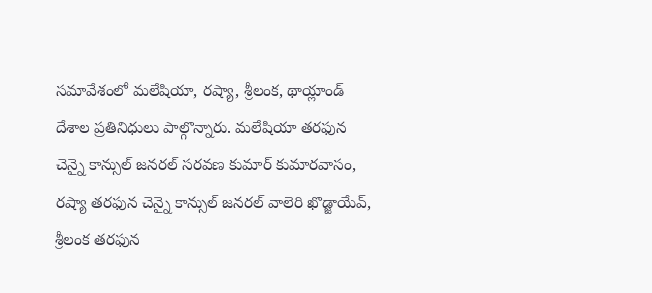సమావేశంలో మలేషియా, రష్యా, శ్రీలంక, థాయ్లాండ్ దేశాల ప్రతినిధులు పాల్గొన్నారు. మలేషియా తరఫున చెన్నై కాన్సుల్ జనరల్ సరవణ కుమార్ కుమారవాసం, రష్యా తరఫున చెన్నై కాన్సుల్ జనరల్ వాలెరి ఖొడ్జాయేవ్, శ్రీలంక తరఫున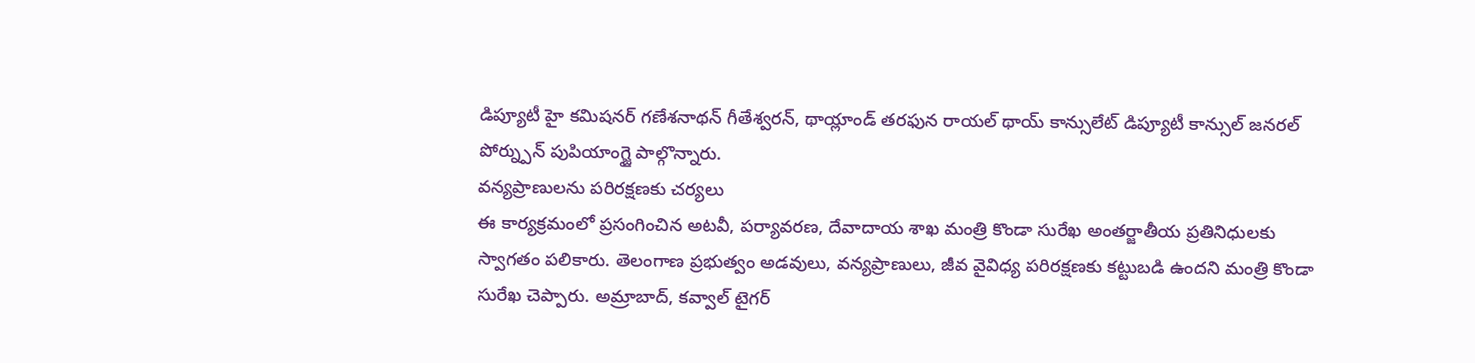డిప్యూటీ హై కమిషనర్ గణేశనాథన్ గీతేశ్వరన్, థాయ్లాండ్ తరఫున రాయల్ థాయ్ కాన్సులేట్ డిప్యూటీ కాన్సుల్ జనరల్ పోర్న్పున్ పుపియాంగ్జై పాల్గొన్నారు.
వన్యప్రాణులను పరిరక్షణకు చర్యలు
ఈ కార్యక్రమంలో ప్రసంగించిన అటవీ, పర్యావరణ, దేవాదాయ శాఖ మంత్రి కొండా సురేఖ అంతర్జాతీయ ప్రతినిధులకు స్వాగతం పలికారు. తెలంగాణ ప్రభుత్వం అడవులు, వన్యప్రాణులు, జీవ వైవిధ్య పరిరక్షణకు కట్టుబడి ఉందని మంత్రి కొండా సురేఖ చెప్పారు. అమ్రాబాద్, కవ్వాల్ టైగర్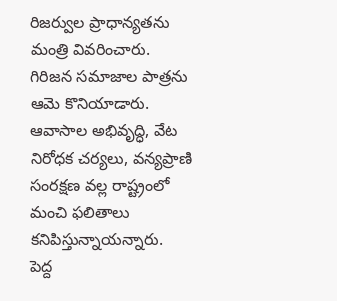రిజర్వుల ప్రాధాన్యతను మంత్రి వివరించారు. గిరిజన సమాజాల పాత్రను ఆమె కొనియాడారు. ఆవాసాల అభివృద్ధి, వేట నిరోధక చర్యలు, వన్యప్రాణి సంరక్షణ వల్ల రాష్ట్రంలో మంచి ఫలితాలు కనిపిస్తున్నాయన్నారు.
పెద్ద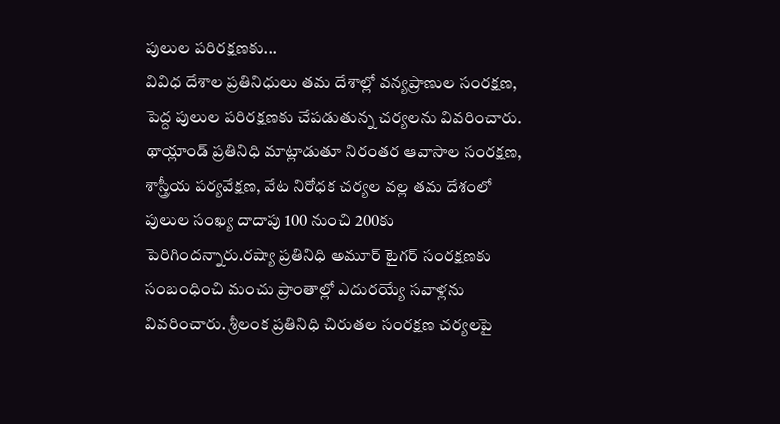పులుల పరిరక్షణకు...
వివిధ దేశాల ప్రతినిధులు తమ దేశాల్లో వన్యప్రాణుల సంరక్షణ, పెద్ద పులుల పరిరక్షణకు చేపడుతున్న చర్యలను వివరించారు. థాయ్లాండ్ ప్రతినిధి మాట్లాడుతూ నిరంతర ఆవాసాల సంరక్షణ, శాస్త్రీయ పర్యవేక్షణ, వేట నిరోధక చర్యల వల్ల తమ దేశంలో పులుల సంఖ్య దాదాపు 100 నుంచి 200కు పెరిగిందన్నారు.రష్యా ప్రతినిధి అమూర్ టైగర్ సంరక్షణకు సంబంధించి మంచు ప్రాంతాల్లో ఎదురయ్యే సవాళ్లను వివరించారు. శ్రీలంక ప్రతినిధి చిరుతల సంరక్షణ చర్యలపై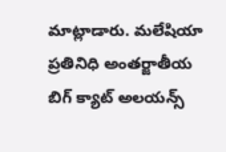మాట్లాడారు. మలేషియా ప్రతినిధి అంతర్జాతీయ బిగ్ క్యాట్ అలయన్స్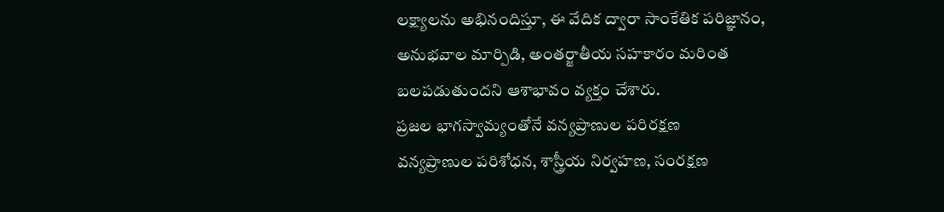లక్ష్యాలను అభినందిస్తూ, ఈ వేదిక ద్వారా సాంకేతిక పరిజ్ఞానం, అనుభవాల మార్పిడి, అంతర్జాతీయ సహకారం మరింత బలపడుతుందని ఆశాభావం వ్యక్తం చేశారు.
ప్రజల భాగస్వామ్యంతోనే వన్యప్రాణుల పరిరక్షణ
వన్యప్రాణుల పరిశోధన, శాస్త్రీయ నిర్వహణ, సంరక్షణ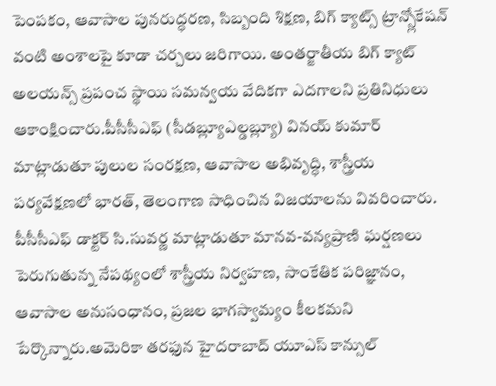పెంపకం, ఆవాసాల పునరుద్ధరణ, సిబ్బంది శిక్షణ, బిగ్ క్యాట్స్ ట్రాన్స్లోకేషన్ వంటి అంశాలపై కూడా చర్చలు జరిగాయి. అంతర్జాతీయ బిగ్ క్యాట్ అలయన్స్ ప్రపంచ స్థాయి సమన్వయ వేదికగా ఎదగాలని ప్రతినిధులు ఆకాంక్షించారు.పీసీసీఎఫ్ (సీడబ్ల్యూఎల్డబ్ల్యూ) వినయ్ కుమార్ మాట్లాడుతూ పులుల సంరక్షణ, ఆవాసాల అభివృద్ధి, శాస్త్రీయ పర్యవేక్షణలో భారత్, తెలంగాణ సాధించిన విజయాలను వివరించారు. పీసీసీఎఫ్ డాక్టర్ సి.సువర్ణ మాట్లాడుతూ మానవ-వన్యప్రాణి ఘర్షణలు పెరుగుతున్న నేపథ్యంలో శాస్త్రీయ నిర్వహణ, సాంకేతిక పరిజ్ఞానం, ఆవాసాల అనుసంధానం, ప్రజల భాగస్వామ్యం కీలకమని పేర్కొన్నారు.అమెరికా తరఫున హైదరాబాద్ యూఎస్ కాన్సుల్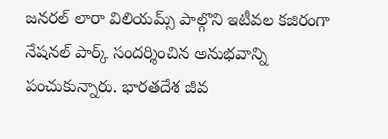జనరల్ లారా విలియమ్స్ పాల్గొని ఇటీవల కజిరంగా నేషనల్ పార్క్ సందర్శించిన అనుభవాన్ని పంచుకున్నారు. భారతదేశ జీవ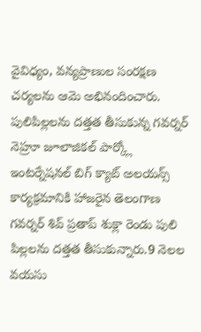వైవిధ్యం, వన్యప్రాణుల సంరక్షణ చర్యలను ఆమె అభినందించారు.
పులిపిల్లలను దత్తత తీసుకున్న గవర్నర్
నెహ్రూ జూలాజికల్ పార్క్లో ఇంటర్నేషనల్ బిగ్ క్యాట్ అలయన్స్ కార్యక్రమానికి హాజరైన తెలంగాణ గవర్నర్ శివ్ ప్రతాప్ శుక్లా రెండు పులి పిల్లలను దత్తత తీసుకున్నారు.9 నెలల వయసు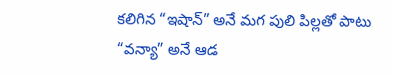కలిగిన “ఇషాన్” అనే మగ పులి పిల్లతో పాటు “వన్యా” అనే ఆడ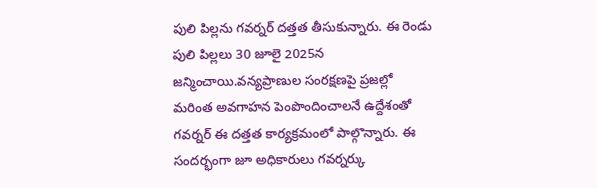పులి పిల్లను గవర్నర్ దత్తత తీసుకున్నారు. ఈ రెండు పులి పిల్లలు 30 జూలై 2025న జన్మించాయి.వన్యప్రాణుల సంరక్షణపై ప్రజల్లో మరింత అవగాహన పెంపొందించాలనే ఉద్దేశంతో గవర్నర్ ఈ దత్తత కార్యక్రమంలో పాల్గొన్నారు. ఈ సందర్భంగా జూ అధికారులు గవర్నర్కు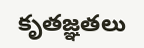కృతజ్ఞతలు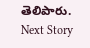తెలిపారు.
Next Story